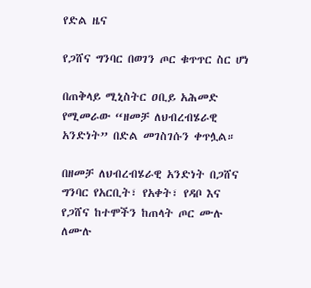የድል ዜና

የጋሸና ግንባር በወገን ጦር ቁጥጥር ስር ሆነ

በጠቅላይ ሚኒስትር ዐቢይ አሕመድ የሚመራው “ዘመቻ ለህብረብሄራዊ አንድነት” በድል መገስገሱን ቀጥሏል።

በዘመቻ ለህብረብሄራዊ አንድነት በጋሸና ግንባር የአርቢት፣ የአቀት፣ የዳቦ እና የጋሸና ከተሞችን ከጠላት ጦር ሙሉ ለሙሉ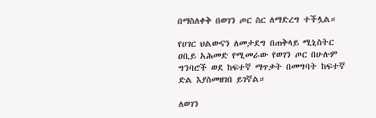በማስለቀቅ በወገን ጦር ስር ለማድረግ ተችሏል።

የሀገር ህልውናን ለመታደግ በጠቅላይ ሚኒስትር ዐቢይ አሕመድ የሚመራው የወገን ጦር በሁሉም ግንባሮች ወደ ከፍተኛ ማጥቃት በመግባት ከፍተኛ ድል እያስመዘገበ ይገኛል።

ለወገን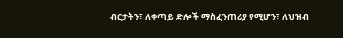ብርታትን፣ ለቀጣይ ድሎች ማስፈንጠሪያ የሚሆን፣ ለህዝብ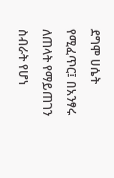ደግሞ ሀሴት የሚፈጥር፤ በአንፃሩ ለጠላት የማይጠገን ስብራት የሆነ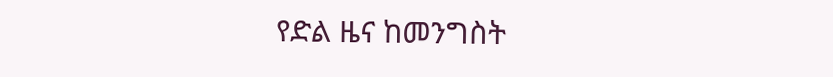የድል ዜና ከመንግስት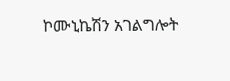ኮሙኒኬሽን አገልግሎት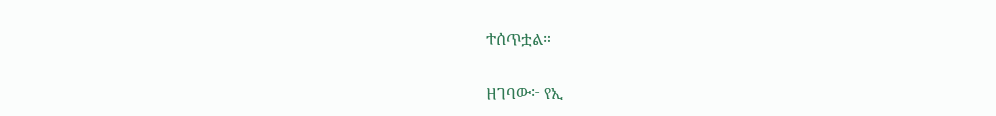ተሰጥቷል።

ዘገባው፦ የኢ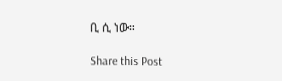ቢ ሲ ነው።

Share this Post